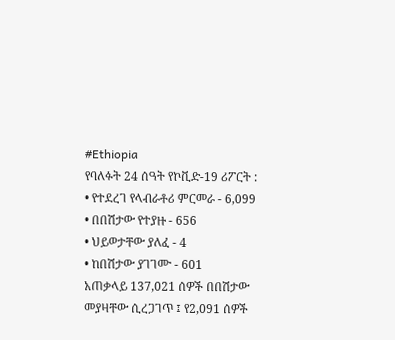#Ethiopia
የባለፉት 24 ሰዓት የኮቪድ-19 ሪፖርት :
• የተደረገ የላብራቶሪ ምርመራ - 6,099
• በበሽታው የተያዙ - 656
• ህይወታቸው ያለፈ - 4
• ከበሽታው ያገገሙ - 601
አጠቃላይ 137,021 ሰዎች በበሽታው መያዛቸው ሲረጋገጥ ፤ የ2,091 ሰዎች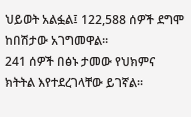ህይወት አልፏል፤ 122,588 ሰዎች ደግሞ ከበሽታው አገግመዋል።
241 ሰዎች በፅኑ ታመው የህክምና ክትትል እየተደረገላቸው ይገኛል።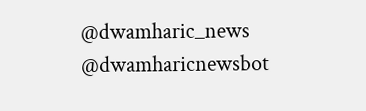@dwamharic_news
@dwamharicnewsbot